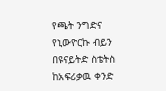የጫት ንግድና የኒውዮርኩ ብይን
በዩናይትድ ስቴትስ ከአፍሪቃዉ ቀንድ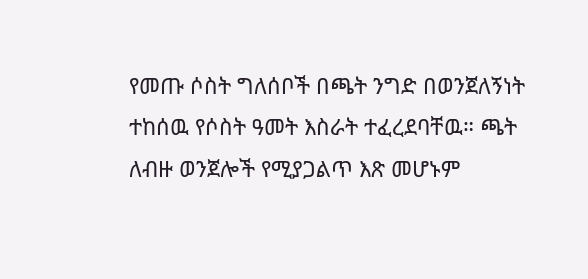የመጡ ሶስት ግለሰቦች በጫት ንግድ በወንጀለኝነት ተከሰዉ የሶስት ዓመት እስራት ተፈረደባቸዉ። ጫት ለብዙ ወንጀሎች የሚያጋልጥ እጽ መሆኑም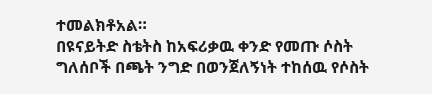ተመልክቶአል።
በዩናይትድ ስቴትስ ከአፍሪቃዉ ቀንድ የመጡ ሶስት ግለሰቦች በጫት ንግድ በወንጀለኝነት ተከሰዉ የሶስት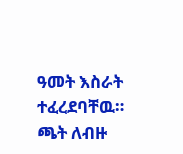ዓመት እስራት ተፈረደባቸዉ። ጫት ለብዙ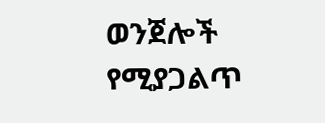ወንጀሎች የሚያጋልጥ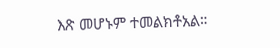እጽ መሆኑም ተመልክቶአል።